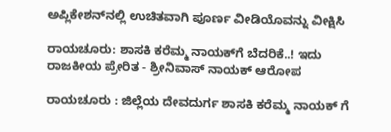ಅಪ್ಲಿಕೇಶನ್‌ನಲ್ಲಿ ಉಚಿತವಾಗಿ ಪೂರ್ಣ ವೀಡಿಯೊವನ್ನು ವೀಕ್ಷಿಸಿ

ರಾಯಚೂರು: ಶಾಸಕಿ ಕರೆಮ್ಮ ನಾಯಕ್‌ಗೆ ಬೆದರಿಕೆ..! ಇದು ರಾಜಕೀಯ ಪ್ರೇರಿತ - ಶ್ರೀನಿವಾಸ್ ನಾಯಕ್ ಆರೋಪ

ರಾಯಚೂರು : ಜಿಲ್ಲೆಯ ದೇವದುರ್ಗ ಶಾಸಕಿ ಕರೆಮ್ಮ ನಾಯಕ್ ಗೆ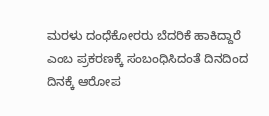ಮರಳು ದಂಧೆಕೋರರು ಬೆದರಿಕೆ ಹಾಕಿದ್ದಾರೆ‌ ಎಂಬ ಪ್ರಕರಣಕ್ಕೆ ಸಂಬಂಧಿಸಿದಂತೆ ದಿನದಿಂದ‌ ದಿನಕ್ಕೆ ಆರೋಪ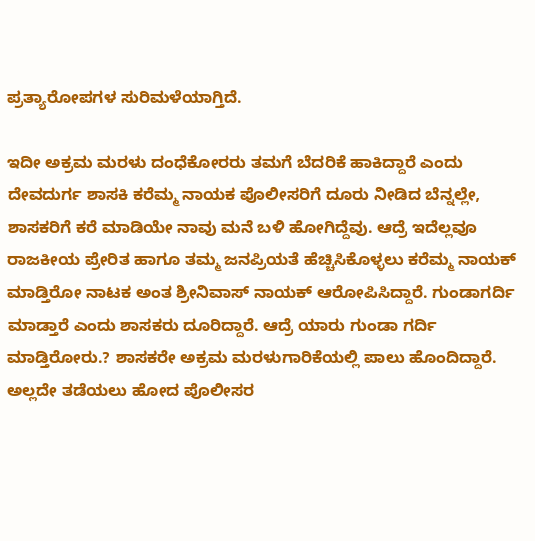ಪ್ರತ್ಯಾರೋಪಗಳ ಸುರಿಮಳೆಯಾಗ್ತಿದೆ.

ಇದೀ ಅಕ್ರಮ ಮರಳು ದಂಧೆಕೋರರು ತಮಗೆ ಬೆದರಿಕೆ ಹಾಕಿದ್ದಾರೆ ಎಂದು ದೇವದುರ್ಗ ಶಾಸಕಿ ಕರೆಮ್ಮ ನಾಯಕ ಪೊಲೀಸರಿಗೆ ದೂರು ನೀಡಿದ ಬೆನ್ನಲ್ಲೇ, ಶಾಸಕರಿಗೆ ಕರೆ ಮಾಡಿಯೇ ನಾವು ಮನೆ ಬಳಿ ಹೋಗಿದ್ದೆವು. ಆದ್ರೆ ಇದೆಲ್ಲವೂ ರಾಜಕೀಯ ಪ್ರೇರಿತ ಹಾಗೂ ತಮ್ಮ ಜನಪ್ರಿಯತೆ ಹೆಚ್ಚಿಸಿಕೊಳ್ಳಲು ಕರೆಮ್ಮ ನಾಯಕ್ ಮಾಡ್ತಿರೋ ನಾಟಕ ಅಂತ ಶ್ರೀನಿವಾಸ್ ನಾಯಕ್ ಆರೋಪಿಸಿದ್ದಾರೆ. ಗುಂಡಾಗರ್ದಿ ಮಾಡ್ತಾರೆ ಎಂದು ಶಾಸಕರು ದೂರಿದ್ದಾರೆ. ಆದ್ರೆ ಯಾರು ಗುಂಡಾ ಗರ್ದಿ ಮಾಡ್ತಿರೋರು.? ಶಾಸಕರೇ ಅಕ್ರಮ ಮರಳುಗಾರಿಕೆಯಲ್ಲಿ ಪಾಲು ಹೊಂದಿದ್ದಾರೆ. ಅಲ್ಲದೇ ತಡೆಯಲು ಹೋದ ಪೊಲೀಸರ‌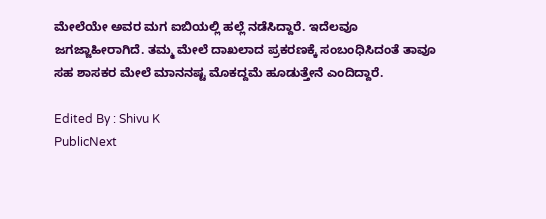ಮೇಲೆಯೇ ಅವರ ಮಗ ಐಬಿಯಲ್ಲಿ ಹಲ್ಲೆ ನಡೆಸಿದ್ದಾರೆ. ಇದೆಲವೂ ಜಗಜ್ಜಾಹೀರಾಗಿದೆ. ತಮ್ಮ ಮೇಲೆ ದಾಖಲಾದ ಪ್ರಕರಣಕ್ಕೆ ಸಂಬಂಧಿಸಿದಂತೆ ತಾವೂ ಸಹ ಶಾಸಕರ‌ ಮೇಲೆ ಮಾನನಷ್ಟ ಮೊಕದ್ದಮೆ ಹೂಡುತ್ತೇನೆ ಎಂದಿದ್ದಾರೆ.

Edited By : Shivu K
PublicNext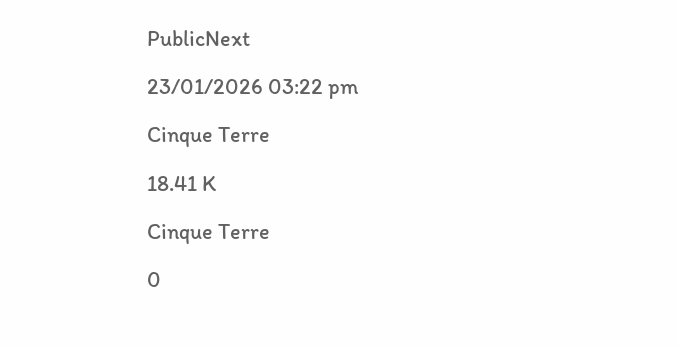PublicNext

23/01/2026 03:22 pm

Cinque Terre

18.41 K

Cinque Terre

0